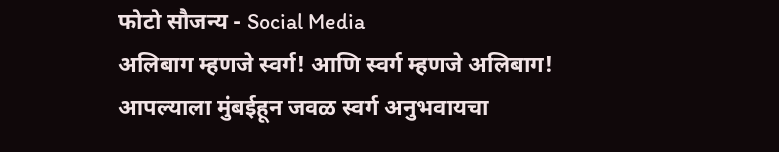फोटो सौजन्य - Social Media
अलिबाग म्हणजे स्वर्ग! आणि स्वर्ग म्हणजे अलिबाग! आपल्याला मुंबईहून जवळ स्वर्ग अनुभवायचा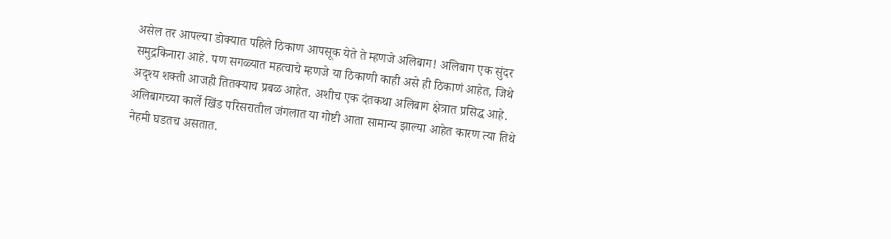असेल तर आपल्या डोक्यात पहिले ठिकाण आपसूक येते ते म्हणजे अलिबाग! अलिबाग एक सुंदर समुद्रकिनारा आहे. पण सगळ्यात महत्वाचे म्हणजे या ठिकाणी काही असे ही ठिकाणं आहेत, जिथे अदृश्य शक्ती आजही तितक्याच प्रबळ आहेत. अशीच एक दंतकथा अलिबाग क्षेत्रात प्रसिद्ध आहे. अलिबागच्या कार्ले खिंड परिसरातील जंगलात या गोष्टी आता सामान्य झाल्या आहेत कारण त्या तिथे नेहमी घडतच असतात.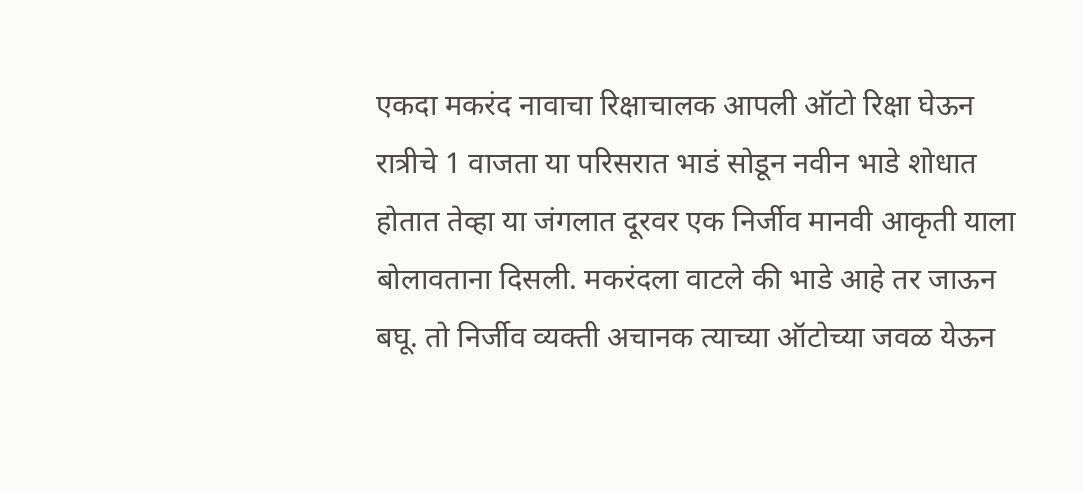एकदा मकरंद नावाचा रिक्षाचालक आपली ऑटो रिक्षा घेऊन रात्रीचे 1 वाजता या परिसरात भाडं सोडून नवीन भाडे शोधात होतात तेव्हा या जंगलात दूरवर एक निर्जीव मानवी आकृती याला बोलावताना दिसली. मकरंदला वाटले की भाडे आहे तर जाऊन बघू. तो निर्जीव व्यक्ती अचानक त्याच्या ऑटोच्या जवळ येऊन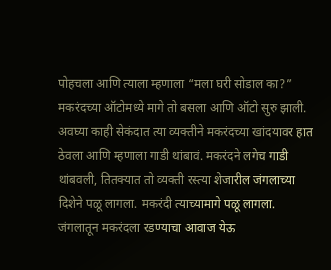पोहचला आणि त्याला म्हणाला “मला घरी सोडाल का?” मकरंदच्या ऑटोमध्ये मागे तो बसला आणि ऑटो सुरु झाली. अवघ्या काही सेकंदात त्या व्यक्तीने मकरंदच्या खांदयावर हात ठेवला आणि म्हणाला गाडी थांबावं. मकरंदने लगेच गाडी थांबवली, तितक्यात तो व्यक्ती रस्त्या शेजारील जंगलाच्या दिशेने पळू लागला. मकरंदी त्याच्यामागे पळू लागला. जंगलातून मकरंदला रडण्याचा आवाज येऊ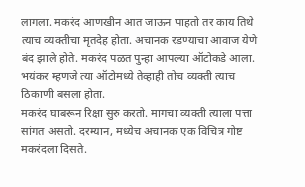लागला. मकरंद आणखीन आत जाऊन पाहतो तर काय तिथे त्याच व्यक्तीचा मृतदेह होता. अचानक रडण्याचा आवाज येणे बंद झाले होते. मकरंद पळत पुन्हा आपल्या ऑटोकडे आला. भयंकर म्हणजे त्या ऑटोमध्ये तेव्हाही तोच व्यक्ती त्याच ठिकाणी बसला होता.
मकरंद घाबरून रिक्षा सुरु करतो. मागचा व्यक्ती त्याला पत्ता सांगत असतो. दरम्यान, मध्येच अचानक एक विचित्र गोष्ट मकरंदला दिसते.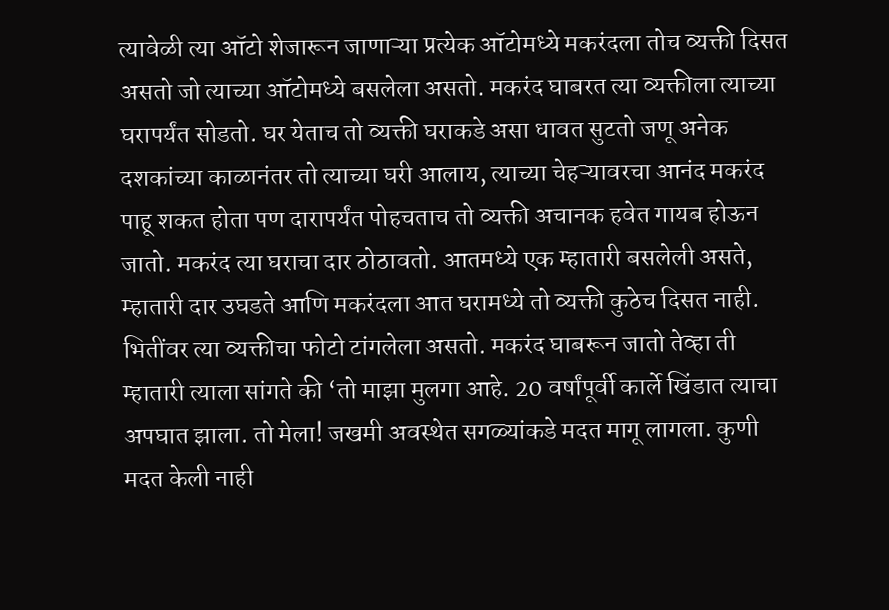त्यावेळी त्या ऑटो शेजारून जाणाऱ्या प्रत्येक ऑटोमध्ये मकरंदला तोच व्यक्ती दिसत असतो जो त्याच्या ऑटोमध्ये बसलेला असतो. मकरंद घाबरत त्या व्यक्तीला त्याच्या घरापर्यंत सोडतो. घर येताच तो व्यक्ती घराकडे असा धावत सुटतो जणू अनेक दशकांच्या काळानंतर तो त्याच्या घरी आलाय, त्याच्या चेहऱ्यावरचा आनंद मकरंद पाहू शकत होता पण दारापर्यंत पोहचताच तो व्यक्ती अचानक हवेत गायब होऊन जातो. मकरंद त्या घराचा दार ठोठावतो. आतमध्ये एक म्हातारी बसलेली असते, म्हातारी दार उघडते आणि मकरंदला आत घरामध्ये तो व्यक्ती कुठेच दिसत नाही. भितींवर त्या व्यक्तीचा फोटो टांगलेला असतो. मकरंद घाबरून जातो तेव्हा ती म्हातारी त्याला सांगते की ‘तो माझा मुलगा आहे. 20 वर्षांपूर्वी कार्ले खिंडात त्याचा अपघात झाला. तो मेला! जखमी अवस्थेत सगळ्यांकडे मदत मागू लागला. कुणी मदत केली नाही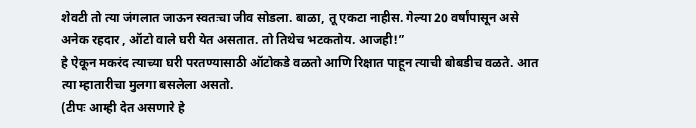शेवटी तो त्या जंगलात जाऊन स्वतःचा जीव सोडला. बाळा, तू एकटा नाहीस. गेल्या 20 वर्षांपासून असे अनेक रहदार , ऑटो वाले घरी येत असतात. तो तिथेच भटकतोय. आजही!”
हे ऐकून मकरंद त्याच्या घरी परतण्यासाठी ऑटोकडे वळतो आणि रिक्षात पाहून त्याची बोबडीच वळते. आत त्या म्हातारीचा मुलगा बसलेला असतो.
(टीपः आम्ही देत असणारे हे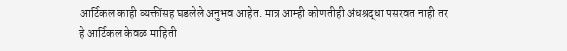आर्टिकल काही व्यक्तींसह घडलेले अनुभव आहेत. मात्र आम्ही कोणतीही अंधश्रद्धा पसरवत नाही तर
हे आर्टिकल केवळ माहिती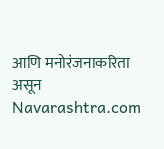आणि मनोरंजनाकरिता असून Navarashtra.com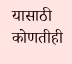यासाठी कोणतीही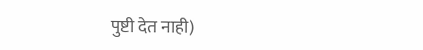पुष्टी देत नाही)